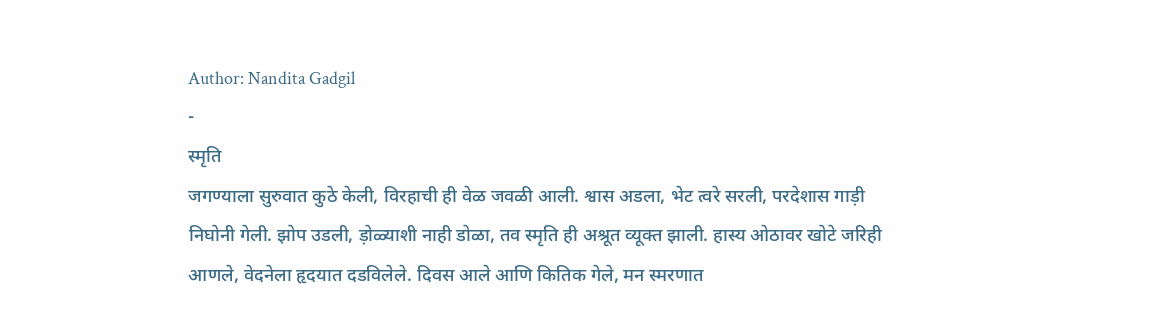Author: Nandita Gadgil
-
स्मृति
जगण्याला सुरुवात कुठे केली, विरहाची ही वेळ जवळी आली. श्वास अडला, भेट त्वरे सरली, परदेशास गाड़ी निघोनी गेली. झोप उडली, ड़ोळ्याशी नाही डोळा, तव स्मृति ही अश्रूत व्यूक्त झाली. हास्य ओठावर खोटे जरिही आणले, वेदनेला हृदयात दडविलेले. दिवस आले आणि कितिक गेले, मन स्मरणात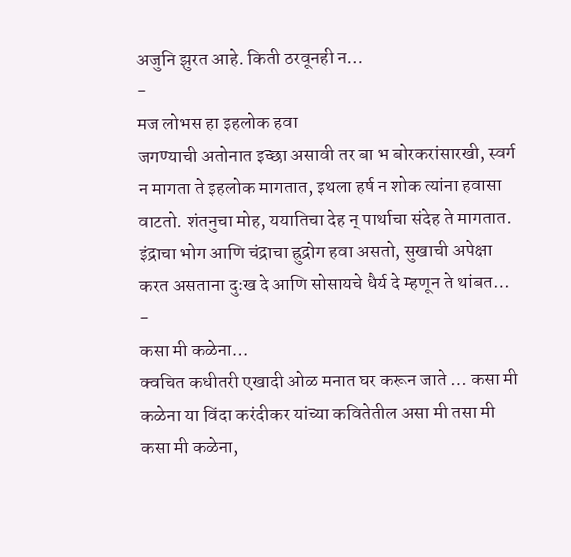अजुनि झुरत आहे. किती ठरवूनही न…
-
मज लोभस हा इहलोक हवा
जगण्याची अतोनात इच्छा असावी तर बा भ बोरकरांसारखी, स्वर्ग न मागता ते इहलोक मागतात, इथला हर्ष न शोक त्यांना हवासा वाटतो. शंतनुचा मोह, ययातिचा देह न् पार्थाचा संदेह ते मागतात. इंद्राचा भोग आणि चंद्राचा ह्रुद्रोग हवा असतो, सुखाची अपेक्षा करत असताना दुःख दे आणि सोसायचे धैर्य दे म्हणून ते थांबत…
-
कसा मी कळेना…
क्वचित कधीतरी एखादी ओळ मनात घर करून जाते … कसा मी कळेना या विंदा करंदीकर यांच्या कवितेतील असा मी तसा मी कसा मी कळेना,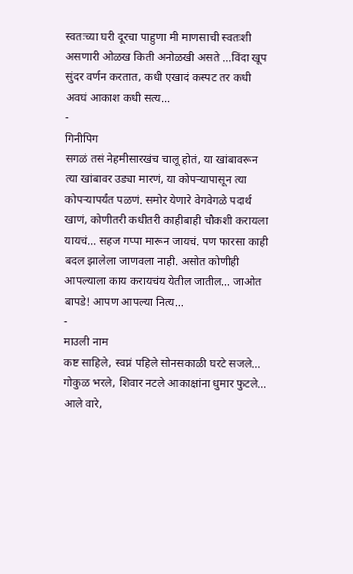स्वतःच्या घरी दूरचा पाहुणा मी माणसाची स्वतःशी असणारी ओळख किती अनोळखी असते …विंदा खूप सुंदर वर्णन करतात, कधी एखादं कस्पट तर कधी अवघं आकाश कधी सत्य…
-
गिनीपिग
सगळं तसं नेहमीसारखंच चालू होतं, या खांबावरून त्या खांबावर उड्या मारणं, या कोपऱ्यापासून त्या कोपऱ्यापर्यंत पळणं. समोर येणारे वेगवेगळे पदार्थ खाणं, कोणीतरी कधीतरी काहीबाही चौकशी करायला यायचं… सहज गप्पा मारून जायचं. पण फारसा काही बदल झालेला जाणवला नाही. असोत कोणीही आपल्याला काय करायचंय येतील जातील… जाओत बापडे! आपण आपल्या नित्य…
-
माउली नाम
कष्ट साहिले, स्वप्नं पहिले सोनसकाळी घरटे सजले… गोकुळ भरले, शिवार नटले आकाक्षांना धुमार फुटले… आले वारे,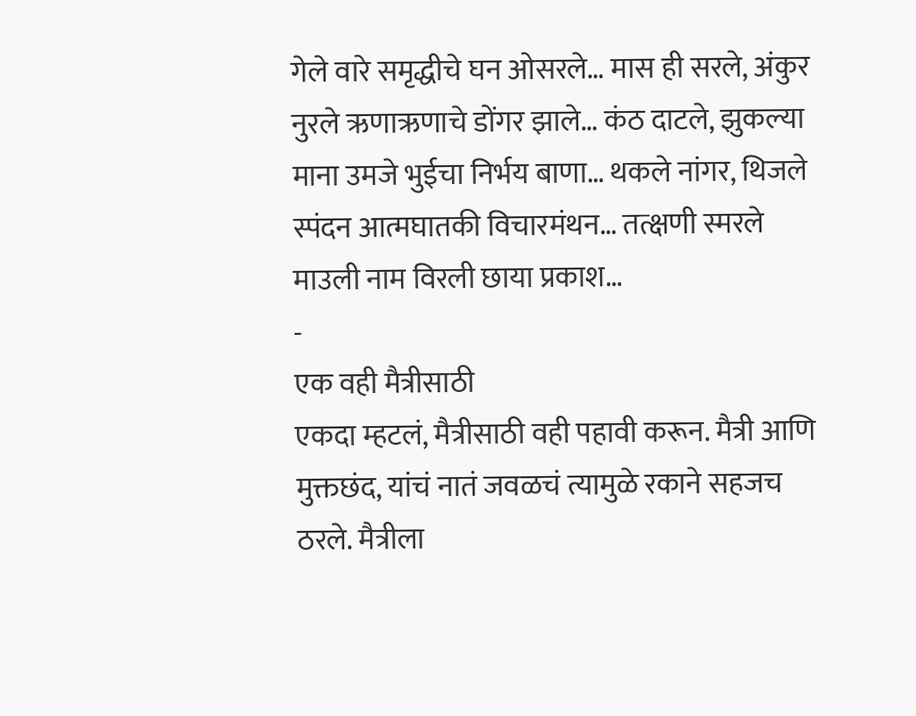गेले वारे समृद्धीचे घन ओसरले… मास ही सरले, अंकुर नुरले ऋणाऋणाचे डोंगर झाले… कंठ दाटले, झुकल्या माना उमजे भुईचा निर्भय बाणा… थकले नांगर, थिजले स्पंदन आत्मघातकी विचारमंथन… तत्क्षणी स्मरले माउली नाम विरली छाया प्रकाश…
-
एक वही मैत्रीसाठी
एकदा म्हटलं, मैत्रीसाठी वही पहावी करून. मैत्री आणि मुक्तछंद, यांचं नातं जवळचं त्यामुळे रकाने सहजच ठरले. मैत्रीला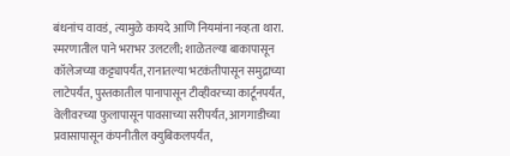बंधनांच वावडं, त्यामुळे कायदे आणि नियमांना नव्हता थारा. स्मरणातील पाने भराभर उलटली; शाळेतल्या बाकापासून कॉलेजच्या कट्ट्यापर्यंत, रानातल्या भटकंतीपासून समुद्राच्या लाटेपर्यंत, पुस्तकातील पानापासून टीव्हीवरच्या कार्टूनपर्यंत, वेलीवरच्या फुलापासून पावसाच्या सरीपर्यंत, आगगाडीच्या प्रवासापासून कंपनीतील क्युबिकलपर्यंत,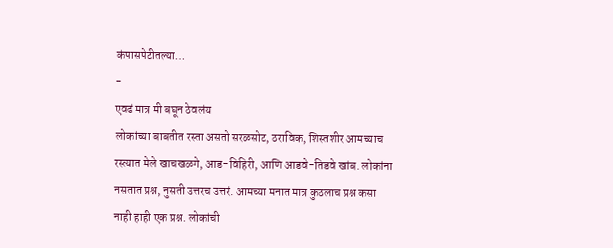कंपासपेटीतल्या…
-
एवढं मात्र मी बघून ठेवलंय
लोकांच्या बाबतीत रस्ता असतो सरळसोट, ठराविक, शिस्तशीर आमच्याच रस्त्यात मेले खाचखळगे, आड-विहिरी, आणि आडवे-तिडवे खांब. लोकांना नसतात प्रश्न, नुसती उत्तरच उत्तरं. आमच्या मनात मात्र कुठलाच प्रश्न कसा नाही हाही एक प्रश्न. लोकांची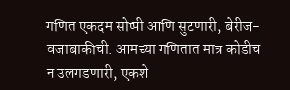गणित एकदम सोप्पी आणि सुटणारी, बेरीज-वजाबाकीची. आमच्या गणितात मात्र कोडीच न उलगडणारी, एकशे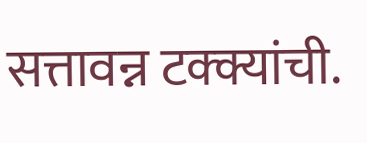सत्तावन्न टक्क्यांची.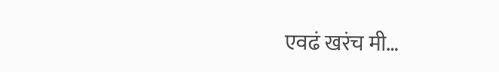एवढं खरंच मी…